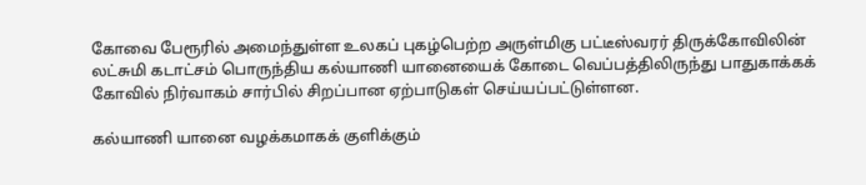கோவை பேரூரில் அமைந்துள்ள உலகப் புகழ்பெற்ற அருள்மிகு பட்டீஸ்வரர் திருக்கோவிலின் லட்சுமி கடாட்சம் பொருந்திய கல்யாணி யானையைக் கோடை வெப்பத்திலிருந்து பாதுகாக்கக் கோவில் நிர்வாகம் சார்பில் சிறப்பான ஏற்பாடுகள் செய்யப்பட்டுள்ளன.

கல்யாணி யானை வழக்கமாகக் குளிக்கும்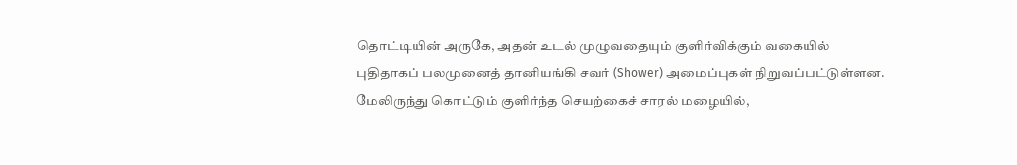தொட்டியின் அருகே, அதன் உடல் முழுவதையும் குளிர்விக்கும் வகையில் புதிதாகப் பலமுனைத் தானியங்கி சவர் (Shower) அமைப்புகள் நிறுவப்பட்டுள்ளன.
மேலிருந்து கொட்டும் குளிர்ந்த செயற்கைச் சாரல் மழையில்,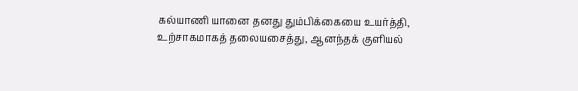கல்யாணி யானை தனது தும்பிக்கையை உயர்த்தி, உற்சாகமாகத் தலையசைத்து, ஆனந்தக் குளியல்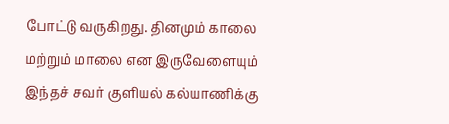போட்டு வருகிறது. தினமும் காலை மற்றும் மாலை என இருவேளையும் இந்தச் சவர் குளியல் கல்யாணிக்கு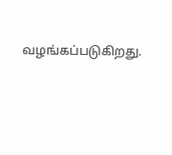வழங்கப்படுகிறது.